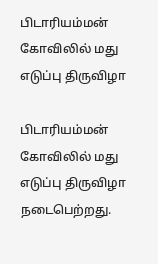பிடாரியம்மன் கோவிலில் மது எடுப்பு திருவிழா

பிடாரியம்மன் கோவிலில் மது எடுப்பு திருவிழா நடைபெற்றது.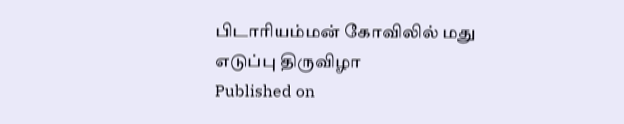பிடாரியம்மன் கோவிலில் மது எடுப்பு திருவிழா
Published on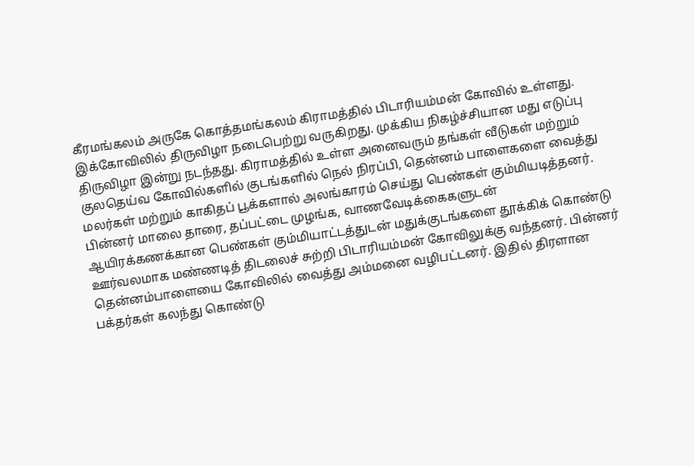கீரமங்கலம் அருகே கொத்தமங்கலம் கிராமத்தில் பிடாரியம்மன் கோவில் உள்ளது. இக்கோவிலில் திருவிழா நடைபெற்று வருகிறது. முக்கிய நிகழ்ச்சியான மது எடுப்பு திருவிழா இன்று நடந்தது. கிராமத்தில் உள்ள அனைவரும் தங்கள் வீடுகள் மற்றும் குலதெய்வ கோவில்களில் குடங்களில் நெல் நிரப்பி, தென்னம் பாளைகளை வைத்து மலர்கள் மற்றும் காகிதப் பூக்களால் அலங்காரம் செய்து பெண்கள் கும்மியடித்தனர். பின்னர் மாலை தாரை, தப்பட்டை முழங்க, வாணவேடிக்கைகளுடன் ஆயிரக்கணக்கான பெண்கள் கும்மியாட்டத்துடன் மதுக்குடங்களை தூக்கிக் கொண்டு ஊர்வலமாக மண்ணடித் திடலைச் சுற்றி பிடாரியம்மன் கோவிலுக்கு வந்தனர். பின்னர் தென்னம்பாளையை கோவிலில் வைத்து அம்மனை வழிபட்டனர். இதில் திரளான பக்தர்கள் கலந்து கொண்டு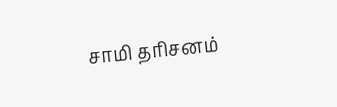சாமி தரிசனம்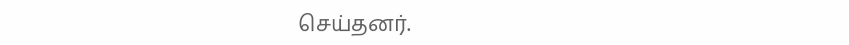செய்தனர்.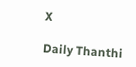X

Daily Thanthi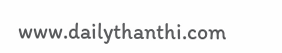www.dailythanthi.com